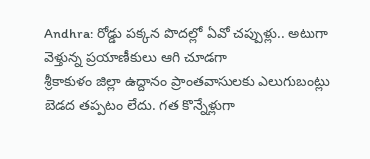Andhra: రోడ్డు పక్కన పొదల్లో ఏవో చప్పుళ్లు.. అటుగా వెళ్తున్న ప్రయాణీకులు ఆగి చూడగా
శ్రీకాకుళం జిల్లా ఉద్దానం ప్రాంతవాసులకు ఎలుగుబంట్లు బెడద తప్పటం లేదు. గత కొన్నేళ్లుగా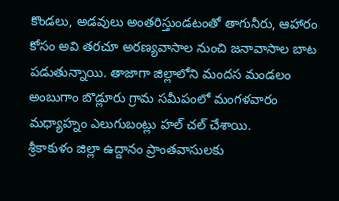కొండలు, అడవులు అంతరిస్తుండటంతో తాగునీరు, ఆహారం కోసం అవి తరచూ అరణ్యవాసాల నుంచి జనావాసాల బాట పడుతున్నాయి. తాజాగా జిల్లాలోని మందస మండలం అంబుగాం బొడ్లూరు గ్రామ సమీపంలో మంగళవారం మధ్యాహ్నం ఎలుగుబంట్లు హల్ చల్ చేశాయి.
శ్రీకాకుళం జిల్లా ఉద్దానం ప్రాంతవాసులకు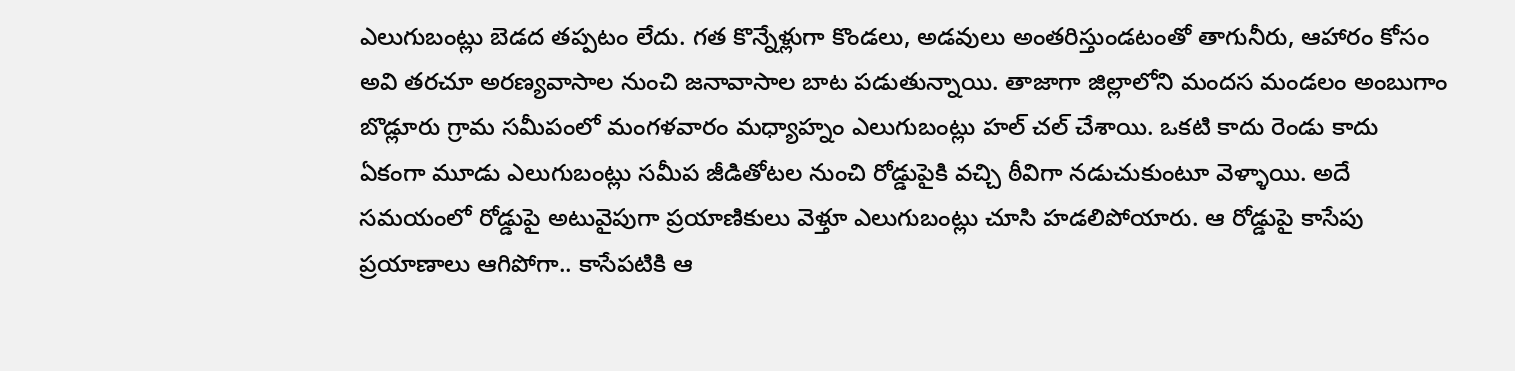ఎలుగుబంట్లు బెడద తప్పటం లేదు. గత కొన్నేళ్లుగా కొండలు, అడవులు అంతరిస్తుండటంతో తాగునీరు, ఆహారం కోసం అవి తరచూ అరణ్యవాసాల నుంచి జనావాసాల బాట పడుతున్నాయి. తాజాగా జిల్లాలోని మందస మండలం అంబుగాం బొడ్లూరు గ్రామ సమీపంలో మంగళవారం మధ్యాహ్నం ఎలుగుబంట్లు హల్ చల్ చేశాయి. ఒకటి కాదు రెండు కాదు ఏకంగా మూడు ఎలుగుబంట్లు సమీప జీడితోటల నుంచి రోడ్డుపైకి వచ్చి ఠీవిగా నడుచుకుంటూ వెళ్ళాయి. అదే సమయంలో రోడ్డుపై అటువైపుగా ప్రయాణికులు వెళ్తూ ఎలుగుబంట్లు చూసి హడలిపోయారు. ఆ రోడ్డుపై కాసేపు ప్రయాణాలు ఆగిపోగా.. కాసేపటికి ఆ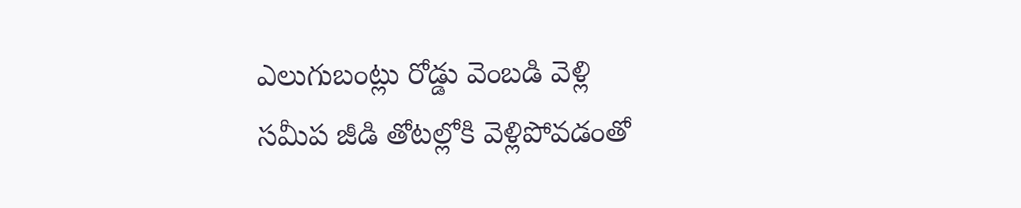ఎలుగుబంట్లు రోడ్డు వెంబడి వెళ్లి సమీప జీడి తోటల్లోకి వెళ్లిపోవడంతో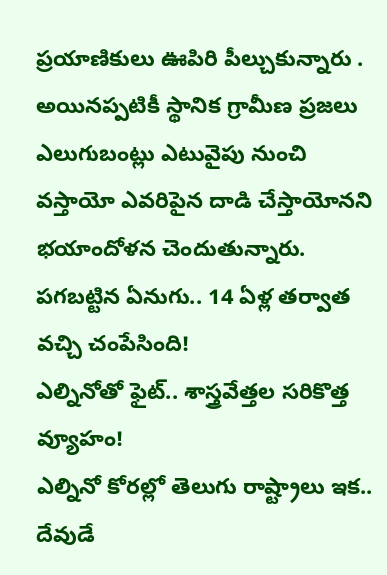ప్రయాణికులు ఊపిరి పీల్చుకున్నారు . అయినప్పటికీ స్థానిక గ్రామీణ ప్రజలు ఎలుగుబంట్లు ఎటువైపు నుంచి వస్తాయో ఎవరిపైన దాడి చేస్తాయోనని భయాందోళన చెందుతున్నారు.
పగబట్టిన ఏనుగు.. 14 ఏళ్ల తర్వాత వచ్చి చంపేసింది!
ఎల్నినోతో ఫైట్.. శాస్త్రవేత్తల సరికొత్త వ్యూహం!
ఎల్నినో కోరల్లో తెలుగు రాష్ట్రాలు ఇక.. దేవుడే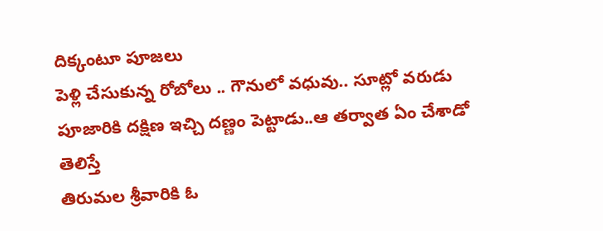దిక్కంటూ పూజలు
పెళ్లి చేసుకున్న రోబోలు .. గౌనులో వధువు.. సూట్లో వరుడు
పూజారికి దక్షిణ ఇచ్చి దణ్ణం పెట్టాడు..ఆ తర్వాత ఏం చేశాడో తెలిస్తే
తిరుమల శ్రీవారికి ఓ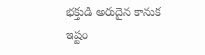భక్తుడి అరుదైన కానుక
ఇష్టం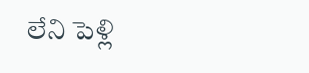లేని పెళ్లి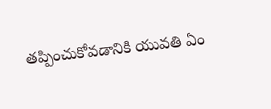తప్పించుకోవడానికి యువతి ఏం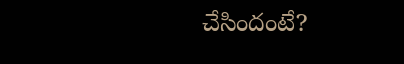చేసిందంటే?